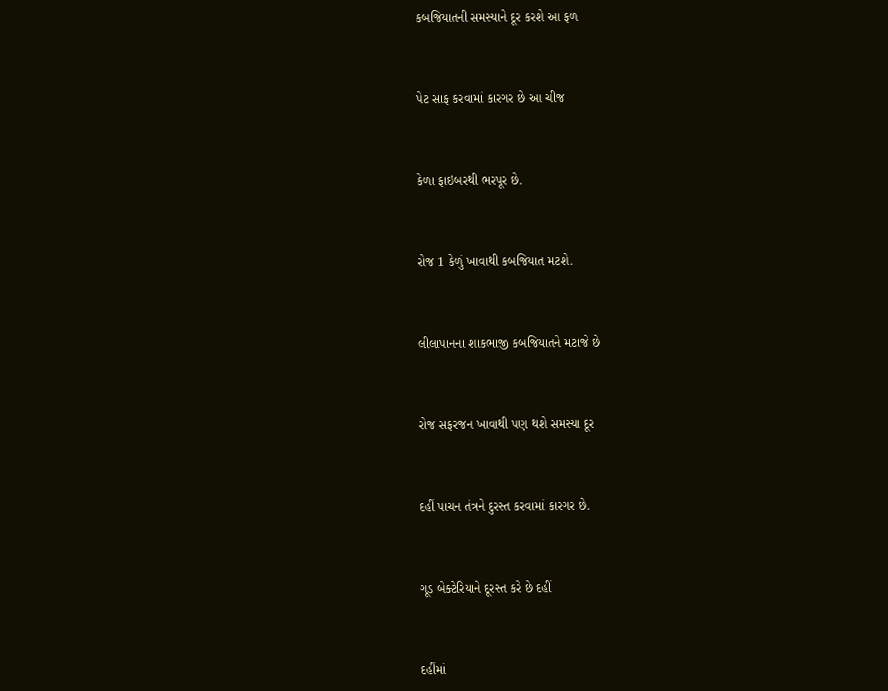કબજિયાતની સમસ્યાને દૂર કરશે આ ફળ



પેટ સાફ કરવામાં કારગર છે આ ચીજ



કેળા ફાઇબરથી ભરપૂર છે.



રોજ 1 કેળું ખાવાથી કબજિયાત મટશે.



લીલાપાનના શાકભાજી કબજિયાતને મટાજે છે



રોજ સફરજન ખાવાથી પણ થશે સમસ્યા દૂર



દહીં પાચન તંત્રને દુરસ્ત કરવામાં કારગર છે.



ગૂડ બેક્ટેરિયાને દૂરસ્ત કરે છે દહીં



દહીંમાં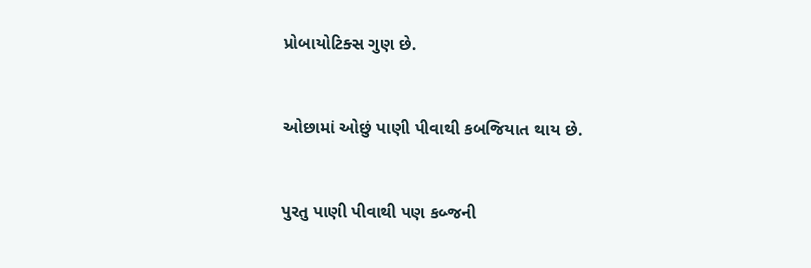પ્રોબાયોટિક્સ ગુણ છે.



ઓછામાં ઓછું પાણી પીવાથી કબજિયાત થાય છે.



પુરતુ પાણી પીવાથી પણ કબ્જની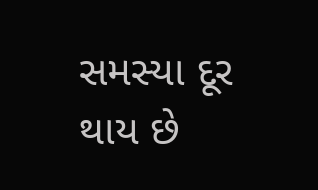સમસ્યા દૂર થાય છે